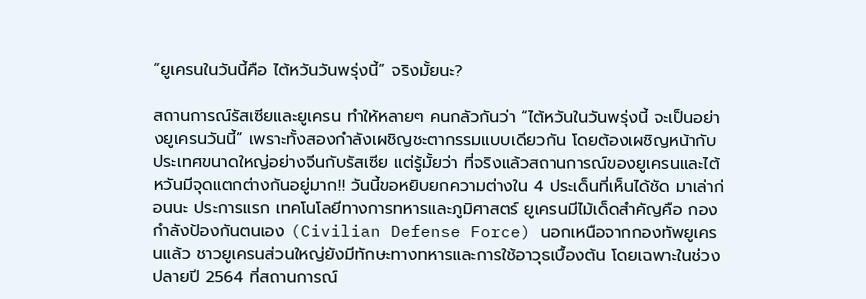“ยูเครนในวันนี้คือ ไต้หวันวันพรุ่งนี้” จริงมั้ยนะ?

สถานการณ์รัสเซียและยูเครน ทำให้หลายๆ คนกลัวกันว่า “ไต้หวันในวันพรุ่งนี้ จะเป็นอย่างยูเครนวันนี้” เพราะทั้งสองกำลังเผชิญชะตากรรมแบบเดียวกัน โดยต้องเผชิญหน้ากับประเทศขนาดใหญ่อย่างจีนกับรัสเซีย แต่รู้มั้ยว่า ที่จริงแล้วสถานการณ์ของยูเครนและไต้หวันมีจุดแตกต่างกันอยู่มาก!! วันนี้ขอหยิบยกความต่างใน 4 ประเด็นที่เห็นได้ชัด มาเล่าก่อนนะ ประการแรก เทคโนโลยีทางการทหารและภูมิศาสตร์ ยูเครนมีไม้เด็ดสำคัญคือ กองกำลังป้องกันตนเอง (Civilian Defense Force) นอกเหนือจากกองทัพยูเครนแล้ว ชาวยูเครนส่วนใหญ่ยังมีทักษะทางทหารและการใช้อาวุธเบื้องต้น โดยเฉพาะในช่วงปลายปี 2564 ที่สถานการณ์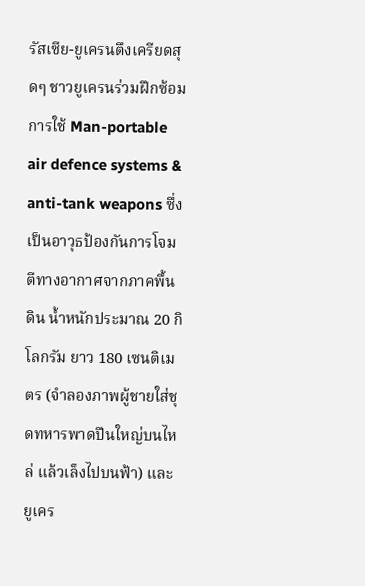รัสเซีย-ยูเครนตึงเครียดสุดๆ ชาวยูเครนร่วมฝึกซ้อมการใช้ Man-portable air defence systems & anti-tank weapons ซึ่งเป็นอาวุธป้องกันการโจมตีทางอากาศจากภาคพื้นดิน น้ำหนักประมาณ 20 กิโลกรัม ยาว 180 เซนติเมตร (จำลองภาพผู้ชายใส่ชุดทหารพาดปืนใหญ่บนไหล่ แล้วเล็งไปบนฟ้า) และยูเคร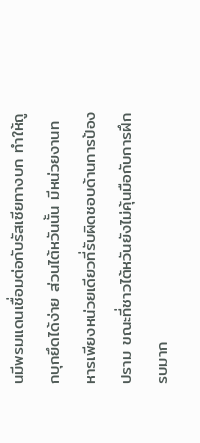นมีพรมแดนเชื่อมต่อกับรัสเซียทางบก ทำให้ถูกบุกยึดได้ง่าย ส่วนไต้หวันนั้น มีหน่วยงานทหารเพียงหน่วยเดียวที่รับผิดชอบด้านการป้องปราม ขณะที่ชาวไต้หวันยังไม่คุ้นมือกับการฝึกรบมาก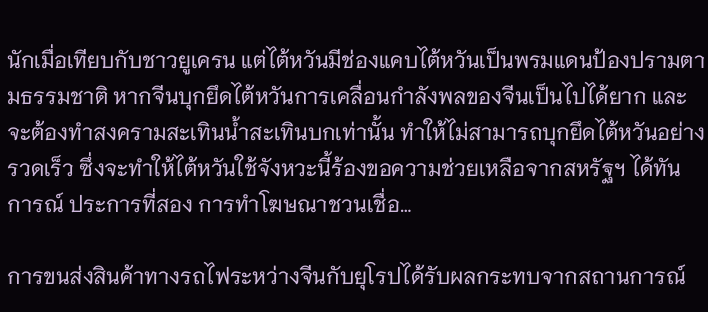นักเมื่อเทียบกับชาวยูเครน แต่ไต้หวันมีช่องแคบไต้หวันเป็นพรมแดนป้องปรามตามธรรมชาติ หากจีนบุกยึดไต้หวันการเคลื่อนกำลังพลของจีนเป็นไปได้ยาก และจะต้องทำสงครามสะเทินน้ำสะเทินบกเท่านั้น ทำให้ไม่สามารถบุกยึดไต้หวันอย่างรวดเร็ว ซึ่งจะทำให้ไต้หวันใช้จังหวะนี้ร้องขอความช่วยเหลือจากสหรัฐฯ ได้ทันการณ์ ประการที่สอง การทำโฆษณาชวนเชื่อ…

การขนส่งสินค้าทางรถไฟระหว่างจีนกับยุโรปได้รับผลกระทบจากสถานการณ์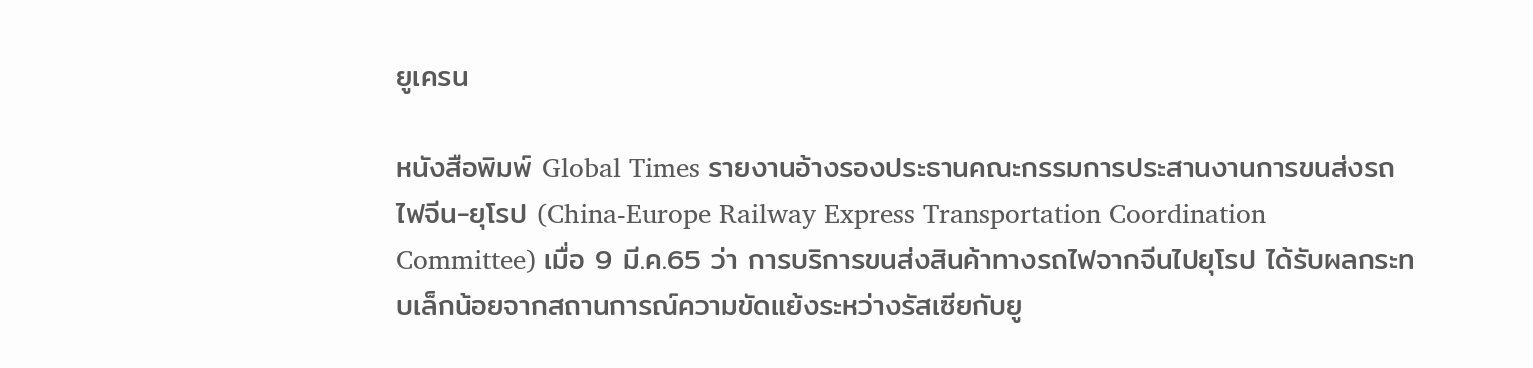ยูเครน

หนังสือพิมพ์ Global Times รายงานอ้างรองประธานคณะกรรมการประสานงานการขนส่งรถไฟจีน-ยุโรป (China-Europe Railway Express Transportation Coordination Committee) เมื่อ 9 มี.ค.65 ว่า การบริการขนส่งสินค้าทางรถไฟจากจีนไปยุโรป ได้รับผลกระทบเล็กน้อยจากสถานการณ์ความขัดแย้งระหว่างรัสเซียกับยู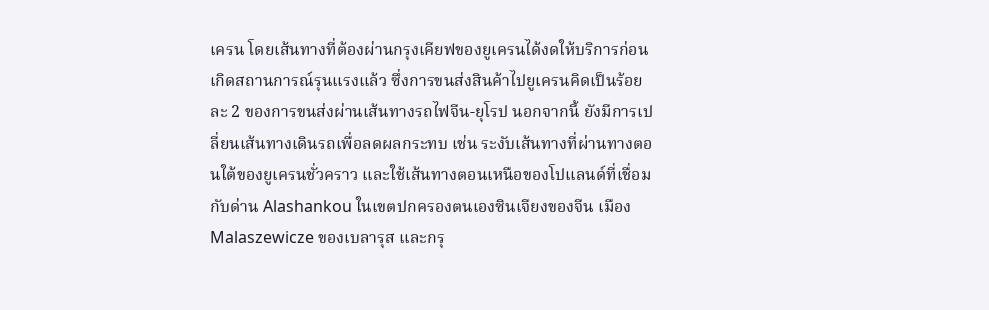เครน โดยเส้นทางที่ต้องผ่านกรุงเคียฟของยูเครนได้งดให้บริการก่อนเกิดสถานการณ์รุนแรงแล้ว ซึ่งการขนส่งสินค้าไปยูเครนคิดเป็นร้อยละ 2 ของการขนส่งผ่านเส้นทางรถไฟจีน-ยุโรป นอกจากนี้ ยังมีการเปลี่ยนเส้นทางเดินรถเพื่อลดผลกระทบ เช่น ระงับเส้นทางที่ผ่านทางตอนใต้ของยูเครนชั่วคราว และใช้เส้นทางตอนเหนือของโปแลนด์ที่เชื่อมกับด่าน Alashankou ในเขตปกครองตนเองซินเจียงของจีน เมือง Malaszewicze ของเบลารุส และกรุ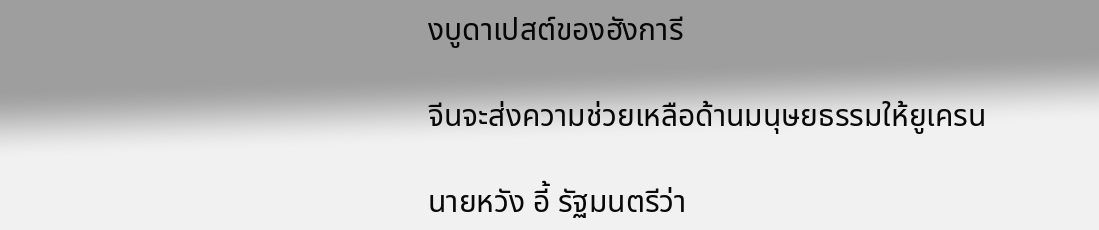งบูดาเปสต์ของฮังการี

จีนจะส่งความช่วยเหลือด้านมนุษยธรรมให้ยูเครน

นายหวัง อี้ รัฐมนตรีว่า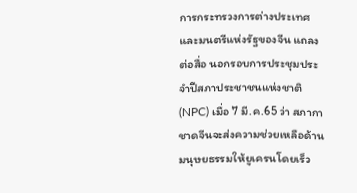การกระทรวงการต่างประเทศและมนตรีแห่งรัฐของจีน แถลงต่อสื่อ นอกรอบการประชุมประจำปีสภาประชาชนแห่งชาติ (NPC) เมื่อ 7 มี.ค.65 ว่า สภากาชาดจีนจะส่งความช่วยเหลือด้านมนุษยธรรมให้ยูเครนโดยเร็ว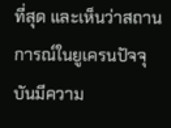ที่สุด และเห็นว่าสถานการณ์ในยูเครนปัจจุบันมีความ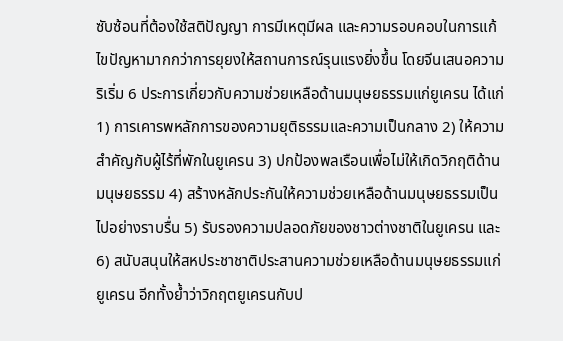ซับซ้อนที่ต้องใช้สติปัญญา การมีเหตุมีผล และความรอบคอบในการแก้ไขปัญหามากกว่าการยุยงให้สถานการณ์รุนแรงยิ่งขึ้น โดยจีนเสนอความริเริ่ม 6 ประการเกี่ยวกับความช่วยเหลือด้านมนุษยธรรมแก่ยูเครน ได้แก่ 1) การเคารพหลักการของความยุติธรรมและความเป็นกลาง 2) ให้ความสำคัญกับผู้ไร้ที่พักในยูเครน 3) ปกป้องพลเรือนเพื่อไม่ให้เกิดวิกฤติด้านมนุษยธรรม 4) สร้างหลักประกันให้ความช่วยเหลือด้านมนุษยธรรมเป็นไปอย่างราบรื่น 5) รับรองความปลอดภัยของชาวต่างชาติในยูเครน และ 6) สนับสนุนให้สหประชาชาติประสานความช่วยเหลือด้านมนุษยธรรมแก่ยูเครน อีกทั้งย้ำว่าวิกฤตยูเครนกับป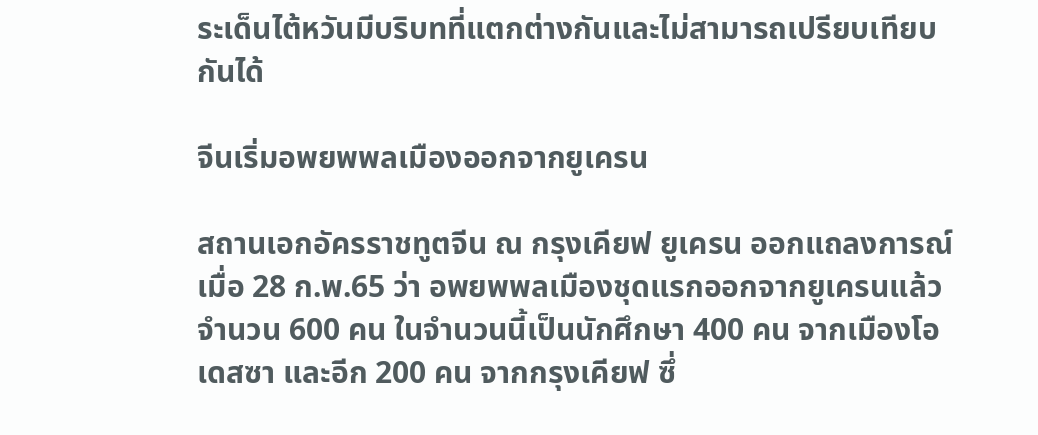ระเด็นไต้หวันมีบริบทที่แตกต่างกันและไม่สามารถเปรียบเทียบกันได้

จีนเริ่มอพยพพลเมืองออกจากยูเครน

สถานเอกอัครราชทูตจีน ณ กรุงเคียฟ ยูเครน ออกแถลงการณ์เมื่อ 28 ก.พ.65 ว่า อพยพพลเมืองชุดแรกออกจากยูเครนแล้วจำนวน 600 คน ในจำนวนนี้เป็นนักศึกษา 400 คน จากเมืองโอเดสซา และอีก 200 คน จากกรุงเคียฟ ซึ่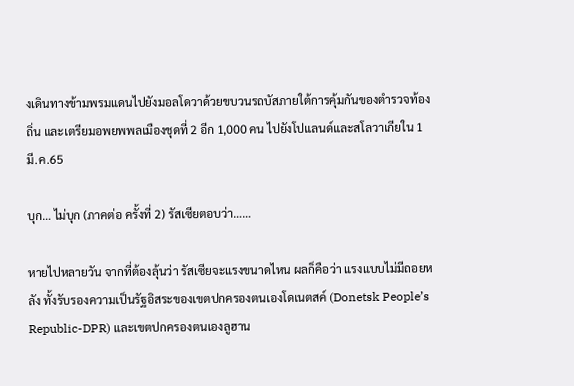งเดินทางข้ามพรมแดนไปยังมอลโดวาด้วยขบวนรถบัสภายใต้การคุ้มกันของตำรวจท้องถิ่น และเตรียมอพยพพลเมืองชุดที่ 2 อีก 1,000 คน ไปยังโปแลนด์และสโลวาเกียใน 1 มี.ค.65

บุก… ไม่บุก (ภาคต่อ ครั้งที่ 2) รัสเซียตอบว่า……

หายไปหลายวัน จากที่ต้องลุ้นว่า รัสเซียจะแรงขนาดไหน ผลก็คือว่า แรงแบบไม่มีถอยหลัง ทั้งรับรองความเป็นรัฐอิสระของเขตปกครองตนเองโดเนตสค์ (Donetsk People’s Republic-DPR) และเขตปกครองตนเองลูฮาน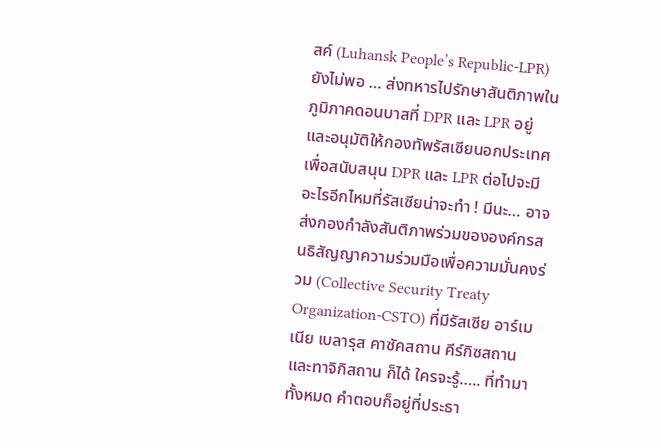สค์ (Luhansk People’s Republic-LPR) ยังไม่พอ … ส่งทหารไปรักษาสันติภาพในภูมิภาคดอนบาสที่ DPR และ LPR อยู่ และอนุมัติให้กองทัพรัสเซียนอกประเทศ เพื่อสนับสนุน DPR และ LPR ต่อไปจะมีอะไรอีกไหมที่รัสเซียน่าจะทำ ! มีนะ… อาจส่งกองกำลังสันติภาพร่วมขององค์กรสนธิสัญญาความร่วมมือเพื่อความมั่นคงร่วม (Collective Security Treaty Organization-CSTO) ที่มีรัสเซีย อาร์เมเนีย เบลารุส คาซัคสถาน คีร์กิซสถาน และทาจิกิสถาน ก็ได้ ใครจะรู้….. ที่ทำมาทั้งหมด คำตอบก็อยู่ที่ประธา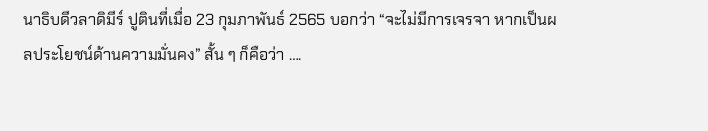นาธิบดีวลาดิมีร์ ปูตินที่เมื่อ 23 กุมภาพันธ์ 2565 บอกว่า “จะไม่มีการเจรจา หากเป็นผลประโยชน์ด้านความมั่นคง” สั้น ๆ ก็คือว่า ….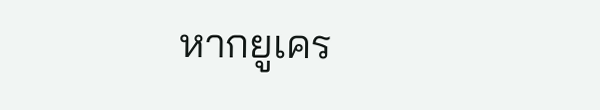หากยูเคร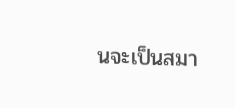นจะเป็นสมา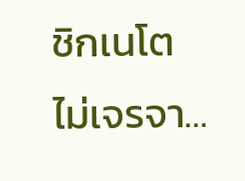ชิกเนโต ไม่เจรจา…